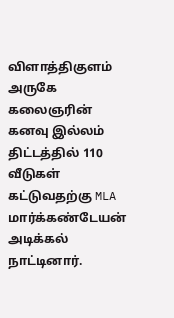விளாத்திகுளம் அருகே கலைஞரின் கனவு இல்லம் திட்டத்தில் 110 வீடுகள் கட்டுவதற்கு MLA மார்க்கண்டேயன் அடிக்கல் நாட்டினார்.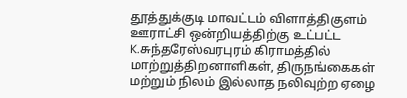தூத்துக்குடி மாவட்டம் விளாத்திகுளம் ஊராட்சி ஒன்றியத்திற்கு உட்பட்ட K.சுந்தரேஸ்வரபுரம் கிராமத்தில் மாற்றுத்திறனாளிகள், திருநங்கைகள் மற்றும் நிலம் இல்லாத நலிவுற்ற ஏழை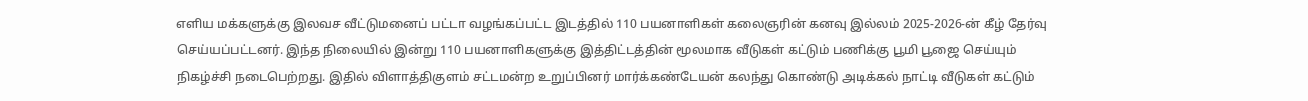எளிய மக்களுக்கு இலவச வீட்டுமனைப் பட்டா வழங்கப்பட்ட இடத்தில் 110 பயனாளிகள் கலைஞரின் கனவு இல்லம் 2025-2026-ன் கீழ் தேர்வு செய்யப்பட்டனர். இந்த நிலையில் இன்று 110 பயனாளிகளுக்கு இத்திட்டத்தின் மூலமாக வீடுகள் கட்டும் பணிக்கு பூமி பூஜை செய்யும் நிகழ்ச்சி நடைபெற்றது. இதில் விளாத்திகுளம் சட்டமன்ற உறுப்பினர் மார்க்கண்டேயன் கலந்து கொண்டு அடிக்கல் நாட்டி வீடுகள் கட்டும்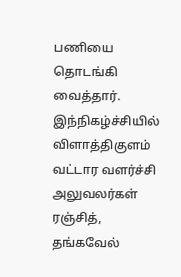பணியை தொடங்கி வைத்தார். இந்நிகழ்ச்சியில் விளாத்திகுளம் வட்டார வளர்ச்சி அலுவலர்கள் ரஞ்சித், தங்கவேல்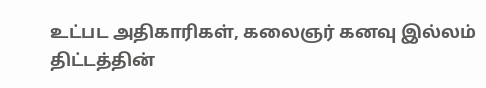உட்பட அதிகாரிகள், கலைஞர் கனவு இல்லம் திட்டத்தின்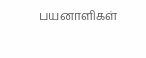பயனாளிகள்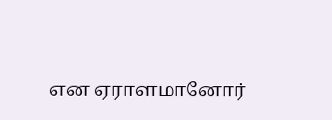என ஏராளமானோர்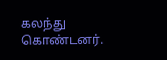கலந்து கொண்டனர்.